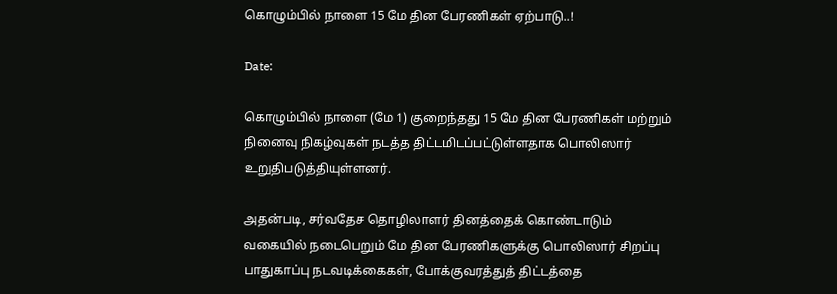கொழும்பில் நாளை 15 மே தின பேரணிகள் ஏற்பாடு..!

Date:

கொழும்பில் நாளை (மே 1) குறைந்தது 15 மே தின பேரணிகள் மற்றும் நினைவு நிகழ்வுகள் நடத்த திட்டமிடப்பட்டுள்ளதாக பொலிஸார் உறுதிபடுத்தியுள்ளனர்.

அதன்படி, சர்வதேச தொழிலாளர் தினத்தைக் கொண்டாடும் வகையில் நடைபெறும் மே தின பேரணிகளுக்கு பொலிஸார் சிறப்பு பாதுகாப்பு நடவடிக்கைகள், போக்குவரத்துத் திட்டத்தை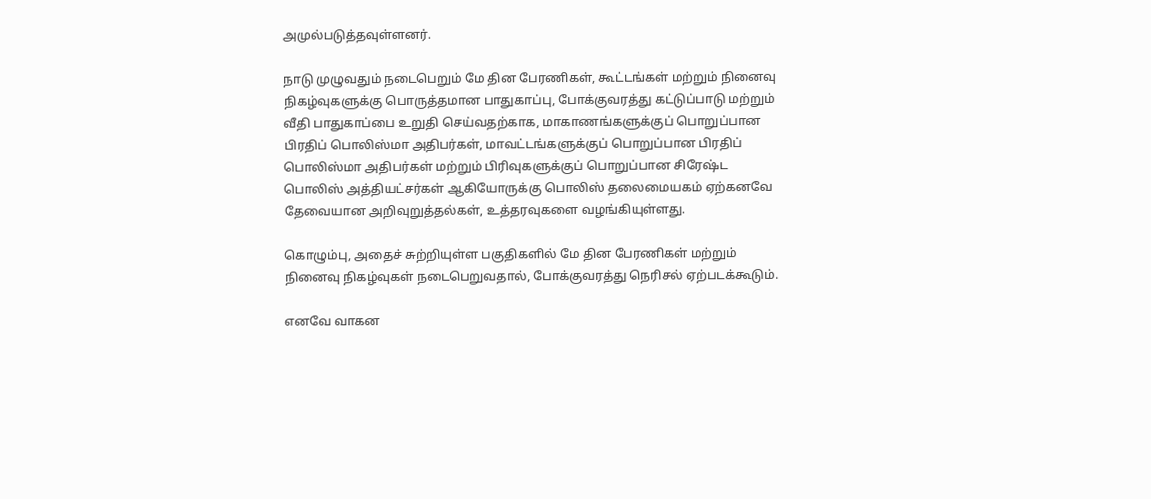அமுல்படுத்தவுள்ளனர்.

நாடு முழுவதும் நடைபெறும் மே தின பேரணிகள், கூட்டங்கள் மற்றும் நினைவு நிகழ்வுகளுக்கு பொருத்தமான பாதுகாப்பு, போக்குவரத்து கட்டுப்பாடு மற்றும் வீதி பாதுகாப்பை உறுதி செய்வதற்காக, மாகாணங்களுக்குப் பொறுப்பான பிரதிப் பொலிஸ்மா அதிபர்கள், மாவட்டங்களுக்குப் பொறுப்பான பிரதிப் பொலிஸ்மா அதிபர்கள் மற்றும் பிரிவுகளுக்குப் பொறுப்பான சிரேஷ்ட பொலிஸ் அத்தியட்சர்கள் ஆகியோருக்கு பொலிஸ் தலைமையகம் ஏற்கனவே தேவையான அறிவுறுத்தல்கள், உத்தரவுகளை வழங்கியுள்ளது.

கொழும்பு, அதைச் சுற்றியுள்ள பகுதிகளில் மே தின பேரணிகள் மற்றும் நினைவு நிகழ்வுகள் நடைபெறுவதால், போக்குவரத்து நெரிசல் ஏற்படக்கூடும்.

எனவே வாகன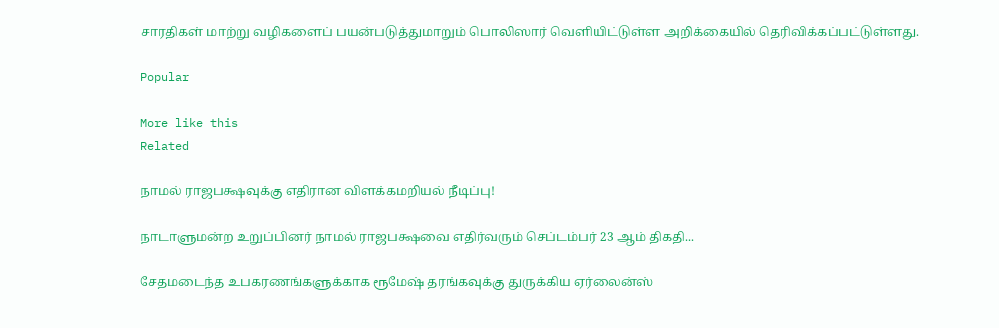சாரதிகள் மாற்று வழிகளைப் பயன்படுத்துமாறும் பொலிஸார் வெளியிட்டுள்ள அறிக்கையில் தெரிவிக்கப்பட்டுள்ளது.

Popular

More like this
Related

நாமல் ராஜபக்ஷவுக்கு எதிரான விளக்கமறியல் நீடிப்பு!

நாடாளுமன்ற உறுப்பினர் நாமல் ராஜபக்ஷவை எதிர்வரும் செப்டம்பர் 23 ஆம் திகதி...

சேதமடைந்த உபகரணங்களுக்காக ரூமேஷ் தரங்கவுக்கு துருக்கிய ஏர்லைன்ஸ்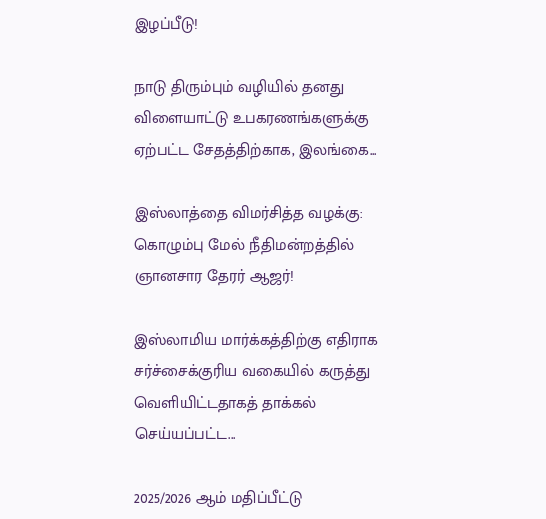இழப்பீடு!

நாடு திரும்பும் வழியில் தனது விளையாட்டு உபகரணங்களுக்கு ஏற்பட்ட சேதத்திற்காக, இலங்கை...

இஸ்லாத்தை விமர்சித்த வழக்கு: கொழும்பு மேல் நீதிமன்றத்தில் ஞானசார தேரர் ஆஜர்!

இஸ்லாமிய மார்க்கத்திற்கு எதிராக சர்ச்சைக்குரிய வகையில் கருத்து வெளியிட்டதாகத் தாக்கல் செய்யப்பட்ட...

2025/2026 ஆம் மதிப்பீட்டு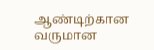ஆண்டிற்கான வருமான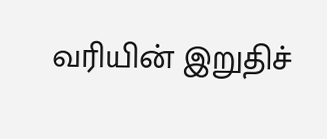வரியின் இறுதிச்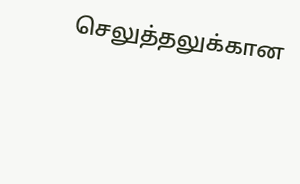செலுத்தலுக்கான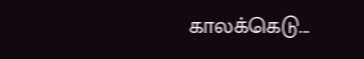காலக்கெடு...